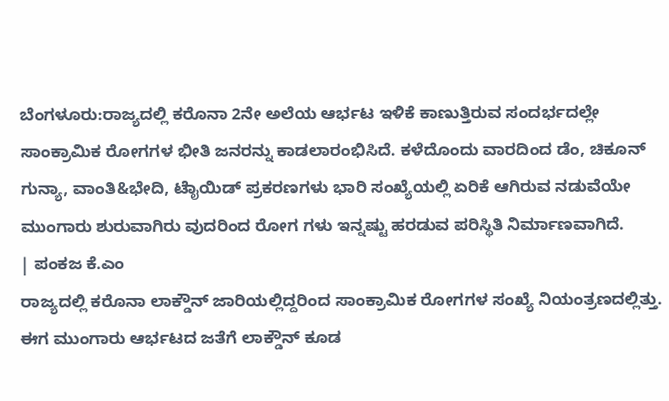ಬೆಂಗಳೂರು:ರಾಜ್ಯದಲ್ಲಿ ಕರೊನಾ 2ನೇ ಅಲೆಯ ಆರ್ಭಟ ಇಳಿಕೆ ಕಾಣುತ್ತಿರುವ ಸಂದರ್ಭದಲ್ಲೇ ಸಾಂಕ್ರಾಮಿಕ ರೋಗಗಳ ಭೀತಿ ಜನರನ್ನು ಕಾಡಲಾರಂಭಿಸಿದೆ. ಕಳೆದೊಂದು ವಾರದಿಂದ ಡೆಂ, ಚಿಕೂನ್ ಗುನ್ಯಾ, ವಾಂತಿ&ಭೇದಿ, ಟೈಾಯಿಡ್ ಪ್ರಕರಣಗಳು ಭಾರಿ ಸಂಖ್ಯೆಯಲ್ಲಿ ಏರಿಕೆ ಆಗಿರುವ ನಡುವೆಯೇ ಮುಂಗಾರು ಶುರುವಾಗಿರು ವುದರಿಂದ ರೋಗ ಗಳು ಇನ್ನಷ್ಟು ಹರಡುವ ಪರಿಸ್ಥಿತಿ ನಿರ್ಮಾಣವಾಗಿದೆ.
| ಪಂಕಜ ಕೆ.ಎಂ
ರಾಜ್ಯದಲ್ಲಿ ಕರೊನಾ ಲಾಕ್ಡೌನ್ ಜಾರಿಯಲ್ಲಿದ್ದರಿಂದ ಸಾಂಕ್ರಾಮಿಕ ರೋಗಗಳ ಸಂಖ್ಯೆ ನಿಯಂತ್ರಣದಲ್ಲಿತ್ತು. ಈಗ ಮುಂಗಾರು ಆರ್ಭಟದ ಜತೆಗೆ ಲಾಕ್ಡೌನ್ ಕೂಡ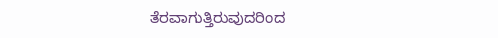ತೆರವಾಗುತ್ತಿರುವುದರಿಂದ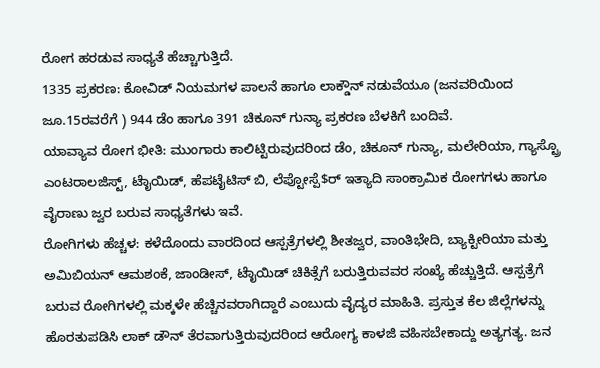ರೋಗ ಹರಡುವ ಸಾಧ್ಯತೆ ಹೆಚ್ಚಾಗುತ್ತಿದೆ.
1335 ಪ್ರಕರಣ: ಕೋವಿಡ್ ನಿಯಮಗಳ ಪಾಲನೆ ಹಾಗೂ ಲಾಕ್ಡೌನ್ ನಡುವೆಯೂ (ಜನವರಿಯಿಂದ ಜೂ.15ರವರೆಗೆ ) 944 ಡೆಂ ಹಾಗೂ 391 ಚಿಕೂನ್ ಗುನ್ಯಾ ಪ್ರಕರಣ ಬೆಳಕಿಗೆ ಬಂದಿವೆ.
ಯಾವ್ಯಾವ ರೋಗ ಭೀತಿ: ಮುಂಗಾರು ಕಾಲಿಟ್ಟಿರುವುದರಿಂದ ಡೆಂ, ಚಿಕೂನ್ ಗುನ್ಯಾ, ಮಲೇರಿಯಾ, ಗ್ಯಾಸ್ಟ್ರೊ ಎಂಟರಾಲಜಿಸ್ಟ್, ಟೈಾಯಿಡ್, ಹೆಪಟೈಟಿಸ್ ಬಿ, ಲೆಪ್ಟೋಸ್ಪೆ$ರ್ ಇತ್ಯಾದಿ ಸಾಂಕ್ರಾಮಿಕ ರೋಗಗಳು ಹಾಗೂ ವೈರಾಣು ಜ್ವರ ಬರುವ ಸಾಧ್ಯತೆಗಳು ಇವೆ.
ರೋಗಿಗಳು ಹೆಚ್ಚಳ: ಕಳೆದೊಂದು ವಾರದಿಂದ ಆಸ್ಪತ್ರೆಗಳಲ್ಲಿ ಶೀತಜ್ವರ, ವಾಂತಿಭೇದಿ, ಬ್ಯಾಕ್ಟೀರಿಯಾ ಮತ್ತು ಅಮಿಬಿಯನ್ ಆಮಶಂಕೆ, ಜಾಂಡೀಸ್, ಟೈಾಯಿಡ್ ಚಿಕಿತ್ಸೆಗೆ ಬರುತ್ತಿರುವವರ ಸಂಖ್ಯೆ ಹೆಚ್ಚುತ್ತಿದೆ. ಆಸ್ಪತ್ರೆಗೆ ಬರುವ ರೋಗಿಗಳಲ್ಲಿ ಮಕ್ಕಳೇ ಹೆಚ್ಚಿನವರಾಗಿದ್ದಾರೆ ಎಂಬುದು ವೈದ್ಯರ ಮಾಹಿತಿ. ಪ್ರಸ್ತುತ ಕೆಲ ಜಿಲ್ಲೆಗಳನ್ನು ಹೊರತುಪಡಿಸಿ ಲಾಕ್ ಡೌನ್ ತೆರವಾಗುತ್ತಿರುವುದರಿಂದ ಆರೋಗ್ಯ ಕಾಳಜಿ ವಹಿಸಬೇಕಾದ್ದು ಅತ್ಯಗತ್ಯ. ಜನ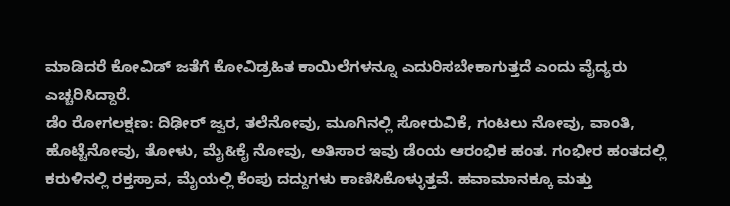ಮಾಡಿದರೆ ಕೋವಿಡ್ ಜತೆಗೆ ಕೋವಿಡ್ರಹಿತ ಕಾಯಿಲೆಗಳನ್ನೂ ಎದುರಿಸಬೇಕಾಗುತ್ತದೆ ಎಂದು ವೈದ್ಯರು ಎಚ್ಚರಿಸಿದ್ದಾರೆ.
ಡೆಂ ರೋಗಲಕ್ಷಣ: ದಿಢೀರ್ ಜ್ವರ, ತಲೆನೋವು, ಮೂಗಿನಲ್ಲಿ ಸೋರುವಿಕೆ, ಗಂಟಲು ನೋವು, ವಾಂತಿ, ಹೊಟ್ಟೆನೋವು, ತೋಳು, ಮೈ&ಕೈ ನೋವು, ಅತಿಸಾರ ಇವು ಡೆಂಯ ಆರಂಭಿಕ ಹಂತ. ಗಂಭೀರ ಹಂತದಲ್ಲಿ ಕರುಳಿನಲ್ಲಿ ರಕ್ತಸ್ರಾವ, ಮೈಯಲ್ಲಿ ಕೆಂಪು ದದ್ದುಗಳು ಕಾಣಿಸಿಕೊಳ್ಳುತ್ತವೆ. ಹವಾಮಾನಕ್ಕೂ ಮತ್ತು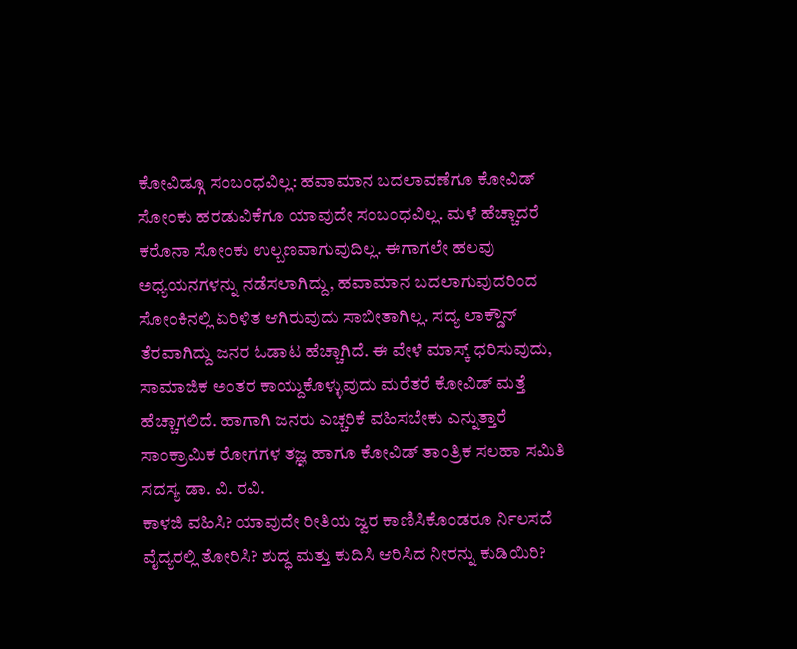ಕೋವಿಡ್ಗೂ ಸಂಬಂಧವಿಲ್ಲ: ಹವಾಮಾನ ಬದಲಾವಣೆಗೂ ಕೋವಿಡ್ ಸೋಂಕು ಹರಡುವಿಕೆಗೂ ಯಾವುದೇ ಸಂಬಂಧವಿಲ್ಲ. ಮಳೆ ಹೆಚ್ಚಾದರೆ ಕರೊನಾ ಸೋಂಕು ಉಲ್ಬಣವಾಗುವುದಿಲ್ಲ. ಈಗಾಗಲೇ ಹಲವು ಅಧ್ಯಯನಗಳನ್ನು ನಡೆಸಲಾಗಿದ್ದು, ಹವಾಮಾನ ಬದಲಾಗುವುದರಿಂದ ಸೋಂಕಿನಲ್ಲಿ ಏರಿಳಿತ ಆಗಿರುವುದು ಸಾಬೀತಾಗಿಲ್ಲ. ಸದ್ಯ ಲಾಕ್ಡೌನ್ ತೆರವಾಗಿದ್ದು ಜನರ ಓಡಾಟ ಹೆಚ್ಚಾಗಿದೆ. ಈ ವೇಳೆ ಮಾಸ್ಕ್ ಧರಿಸುವುದು, ಸಾಮಾಜಿಕ ಅಂತರ ಕಾಯ್ದುಕೊಳ್ಳುವುದು ಮರೆತರೆ ಕೋವಿಡ್ ಮತ್ತೆ ಹೆಚ್ಚಾಗಲಿದೆ. ಹಾಗಾಗಿ ಜನರು ಎಚ್ಚರಿಕೆ ವಹಿಸಬೇಕು ಎನ್ನುತ್ತಾರೆ ಸಾಂಕ್ರಾಮಿಕ ರೋಗಗಳ ತಜ್ಞ ಹಾಗೂ ಕೋವಿಡ್ ತಾಂತ್ರಿಕ ಸಲಹಾ ಸಮಿತಿ ಸದಸ್ಯ ಡಾ. ವಿ. ರವಿ.
ಕಾಳಜಿ ವಹಿಸಿ? ಯಾವುದೇ ರೀತಿಯ ಜ್ವರ ಕಾಣಿಸಿಕೊಂಡರೂ ರ್ನಿಲಸದೆ ವೈದ್ಯರಲ್ಲಿ ತೋರಿಸಿ? ಶುದ್ಧ ಮತ್ತು ಕುದಿಸಿ ಆರಿಸಿದ ನೀರನ್ನು ಕುಡಿಯಿರಿ?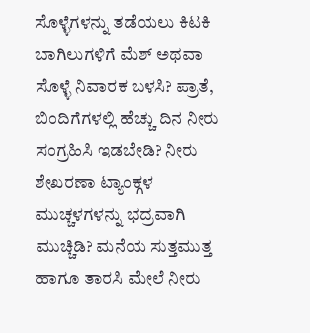ಸೊಳ್ಳೆಗಳನ್ನು ತಡೆಯಲು ಕಿಟಕಿ ಬಾಗಿಲುಗಳಿಗೆ ಮೆಶ್ ಅಥವಾ ಸೊಳ್ಳೆ ನಿವಾರಕ ಬಳಸಿ? ಪ್ರಾತೆ, ಬಿಂದಿಗೆಗಳಲ್ಲಿ ಹೆಚ್ಚು ದಿನ ನೀರು ಸಂಗ್ರಹಿಸಿ ಇಡಬೇಡಿ? ನೀರು ಶೇಖರಣಾ ಟ್ಯಾಂಕ್ಗಳ ಮುಚ್ಚಳಗಳನ್ನು ಭದ್ರವಾಗಿ ಮುಚ್ಚಿಡಿ? ಮನೆಯ ಸುತ್ತಮುತ್ತ ಹಾಗೂ ತಾರಸಿ ಮೇಲೆ ನೀರು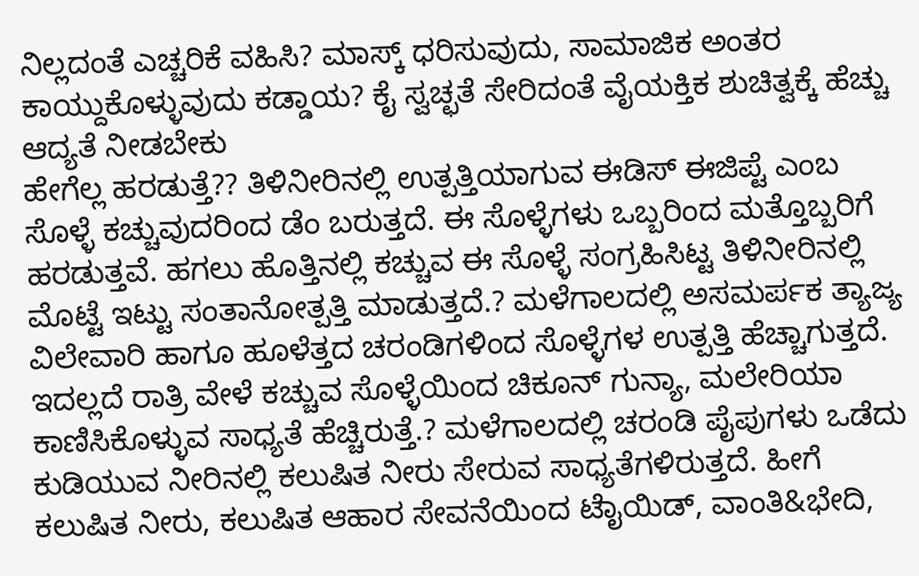ನಿಲ್ಲದಂತೆ ಎಚ್ಚರಿಕೆ ವಹಿಸಿ? ಮಾಸ್ಕ್ ಧರಿಸುವುದು, ಸಾಮಾಜಿಕ ಅಂತರ ಕಾಯ್ದುಕೊಳ್ಳುವುದು ಕಡ್ಡಾಯ? ಕೈ ಸ್ವಚ್ಛತೆ ಸೇರಿದಂತೆ ವೈಯಕ್ತಿಕ ಶುಚಿತ್ವಕ್ಕೆ ಹೆಚ್ಚು ಆದ್ಯತೆ ನೀಡಬೇಕು
ಹೇಗೆಲ್ಲ ಹರಡುತ್ತೆ?? ತಿಳಿನೀರಿನಲ್ಲಿ ಉತ್ಪತ್ತಿಯಾಗುವ ಈಡಿಸ್ ಈಜಿಪ್ಟೆ ಎಂಬ ಸೊಳ್ಳೆ ಕಚ್ಚುವುದರಿಂದ ಡೆಂ ಬರುತ್ತದೆ. ಈ ಸೊಳ್ಳೆಗಳು ಒಬ್ಬರಿಂದ ಮತ್ತೊಬ್ಬರಿಗೆ ಹರಡುತ್ತವೆ. ಹಗಲು ಹೊತ್ತಿನಲ್ಲಿ ಕಚ್ಚುವ ಈ ಸೊಳ್ಳೆ ಸಂಗ್ರಹಿಸಿಟ್ಟ ತಿಳಿನೀರಿನಲ್ಲಿ ಮೊಟ್ಟೆ ಇಟ್ಟು ಸಂತಾನೋತ್ಪತ್ತಿ ಮಾಡುತ್ತದೆ.? ಮಳೆಗಾಲದಲ್ಲಿ ಅಸಮರ್ಪಕ ತ್ಯಾಜ್ಯ ವಿಲೇವಾರಿ ಹಾಗೂ ಹೂಳೆತ್ತದ ಚರಂಡಿಗಳಿಂದ ಸೊಳ್ಳೆಗಳ ಉತ್ಪತ್ತಿ ಹೆಚ್ಚಾಗುತ್ತದೆ. ಇದಲ್ಲದೆ ರಾತ್ರಿ ವೇಳೆ ಕಚ್ಚುವ ಸೊಳ್ಳೆಯಿಂದ ಚಿಕೂನ್ ಗುನ್ಯಾ, ಮಲೇರಿಯಾ ಕಾಣಿಸಿಕೊಳ್ಳುವ ಸಾಧ್ಯತೆ ಹೆಚ್ಚಿರುತ್ತೆ.? ಮಳೆಗಾಲದಲ್ಲಿ ಚರಂಡಿ ಪೈಪುಗಳು ಒಡೆದು ಕುಡಿಯುವ ನೀರಿನಲ್ಲಿ ಕಲುಷಿತ ನೀರು ಸೇರುವ ಸಾಧ್ಯತೆಗಳಿರುತ್ತದೆ. ಹೀಗೆ ಕಲುಷಿತ ನೀರು, ಕಲುಷಿತ ಆಹಾರ ಸೇವನೆಯಿಂದ ಟೈಾಯಿಡ್, ವಾಂತಿ&ಭೇದಿ,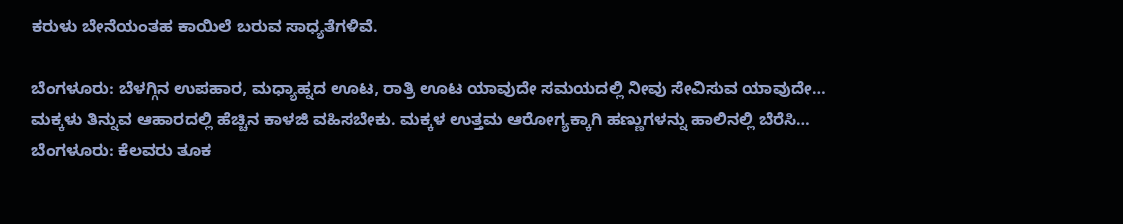ಕರುಳು ಬೇನೆಯಂತಹ ಕಾಯಿಲೆ ಬರುವ ಸಾಧ್ಯತೆಗಳಿವೆ.

ಬೆಂಗಳೂರು: ಬೆಳಗ್ಗಿನ ಉಪಹಾರ, ಮಧ್ಯಾಹ್ನದ ಊಟ, ರಾತ್ರಿ ಊಟ ಯಾವುದೇ ಸಮಯದಲ್ಲಿ ನೀವು ಸೇವಿಸುವ ಯಾವುದೇ…
ಮಕ್ಕಳು ತಿನ್ನುವ ಆಹಾರದಲ್ಲಿ ಹೆಚ್ಚಿನ ಕಾಳಜಿ ವಹಿಸಬೇಕು. ಮಕ್ಕಳ ಉತ್ತಮ ಆರೋಗ್ಯಕ್ಕಾಗಿ ಹಣ್ಣುಗಳನ್ನು ಹಾಲಿನಲ್ಲಿ ಬೆರೆಸಿ…
ಬೆಂಗಳೂರು: ಕೆಲವರು ತೂಕ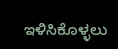ಇಳಿಸಿಕೊಳ್ಳಲು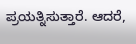ಪ್ರಯತ್ನಿಸುತ್ತಾರೆ. ಆದರೆ,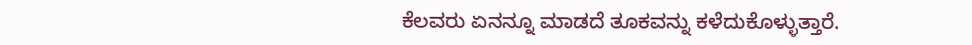ಕೆಲವರು ಏನನ್ನೂ ಮಾಡದೆ ತೂಕವನ್ನು ಕಳೆದುಕೊಳ್ಳುತ್ತಾರೆ.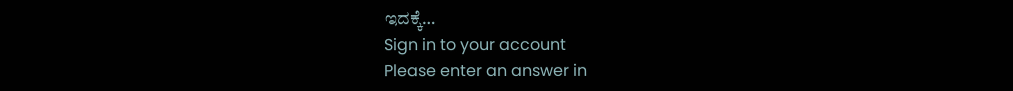ಇದಕ್ಕೆ…
Sign in to your account
Please enter an answer in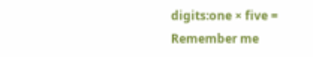digits:one × five =
Remember me